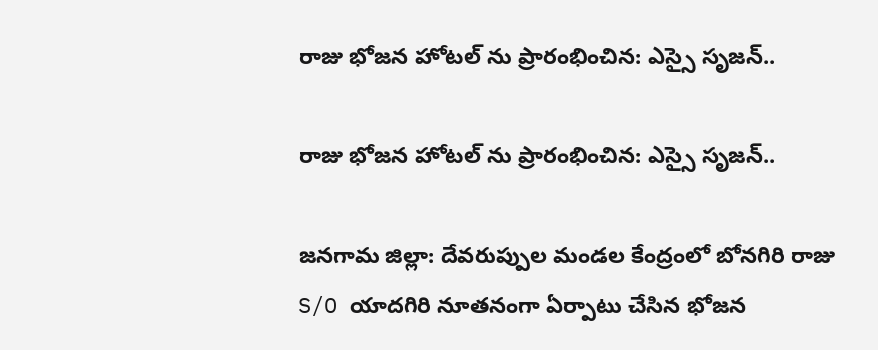రాజు భోజన హోటల్ ను ప్రారంభించిన: ఎస్సై సృజన్..

రాజు భోజన హోటల్ ను ప్రారంభించిన: ఎస్సై సృజన్..

జనగామ జిల్లా: దేవరుప్పుల మండల కేంద్రంలో బోనగిరి రాజు S/O యాదగిరి నూతనంగా ఏర్పాటు చేసిన భోజన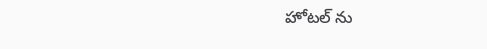హోటల్ ను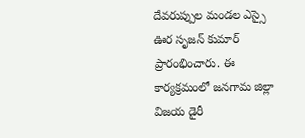దేవరుప్పుల మండల ఎస్సై ఊర సృజన్ కుమార్ ప్రారంభించారు. ఈ కార్యక్రమంలో జనగామ జిల్లా విజయ డైరీ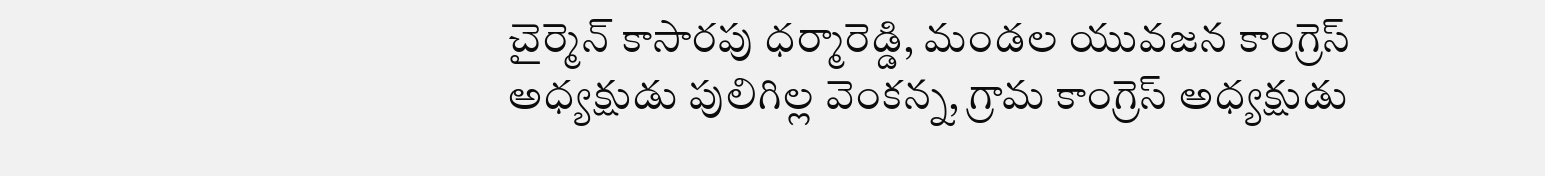చైర్మెన్ కాసారపు ధర్మారెడ్డి, మండల యువజన కాంగ్రెస్ అధ్యక్షుడు పులిగిల్ల వెంకన్న, గ్రామ కాంగ్రెస్ అధ్యక్షుడు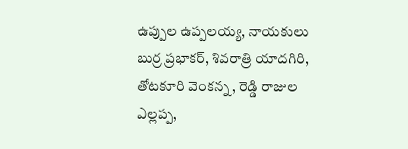ఉప్పుల ఉప్పలయ్య, నాయకులు బుర్ర ప్రభాకర్, శివరాత్రి యాదగిరి, తోటకూరి వెంకన్న, రెడ్డి రాజుల ఎల్లప్ప,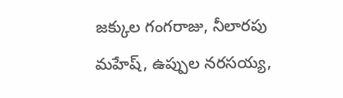జక్కుల గంగరాజు, నీలారపు మహేష్, ఉప్పుల నరసయ్య,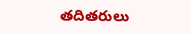తదితరులు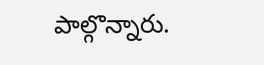పాల్గొన్నారు.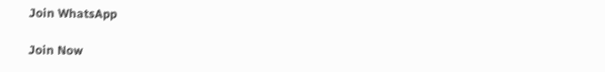Join WhatsApp

Join Now